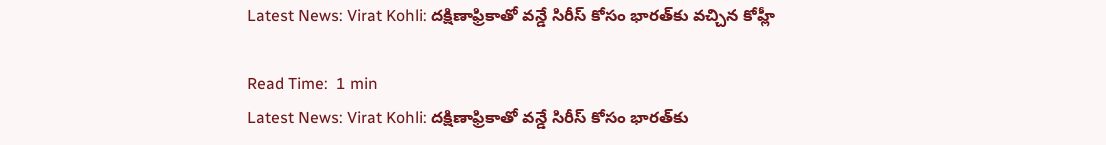Latest News: Virat Kohli: ద‌క్షిణాఫ్రికాతో వన్డే సిరీస్ కోసం భారత్‌కు వచ్చిన కోహ్లీ

Read Time:  1 min
Latest News: Virat Kohli: ద‌క్షిణాఫ్రికాతో వన్డే సిరీస్ కోసం భారత్‌కు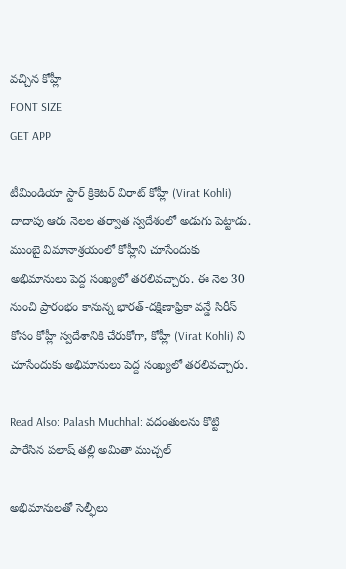వచ్చిన కోహ్లీ
FONT SIZE
GET APP

టీమిండియా స్టార్ క్రికెటర్ విరాట్ కోహ్లీ (Virat Kohli) దాదాపు ఆరు నెలల తర్వాత స్వ‌దేశంలో అడుగు పెట్టాడు. ముంబై విమానాశ్రయంలో కోహ్లీని చూసేందుకు అభిమానులు పెద్ద సంఖ్యలో తరలివచ్చారు. ఈ నెల 30 నుంచి ప్రారంభం కానున్న భారత్-దక్షిణాఫ్రికా వన్డే సిరీస్ కోసం కోహ్లీ స్వ‌దేశానికి చేరుకోగా, కోహ్లీ (Virat Kohli) ని చూసేందుకు అభిమానులు పెద్ద సంఖ్యలో తరలివచ్చారు.

Read Also: Palash Muchhal: వదంతులను కొట్టి పారేసిన పలాష్ తల్లి అమితా ముచ్చల్

అభిమానులతో సెల్ఫీలు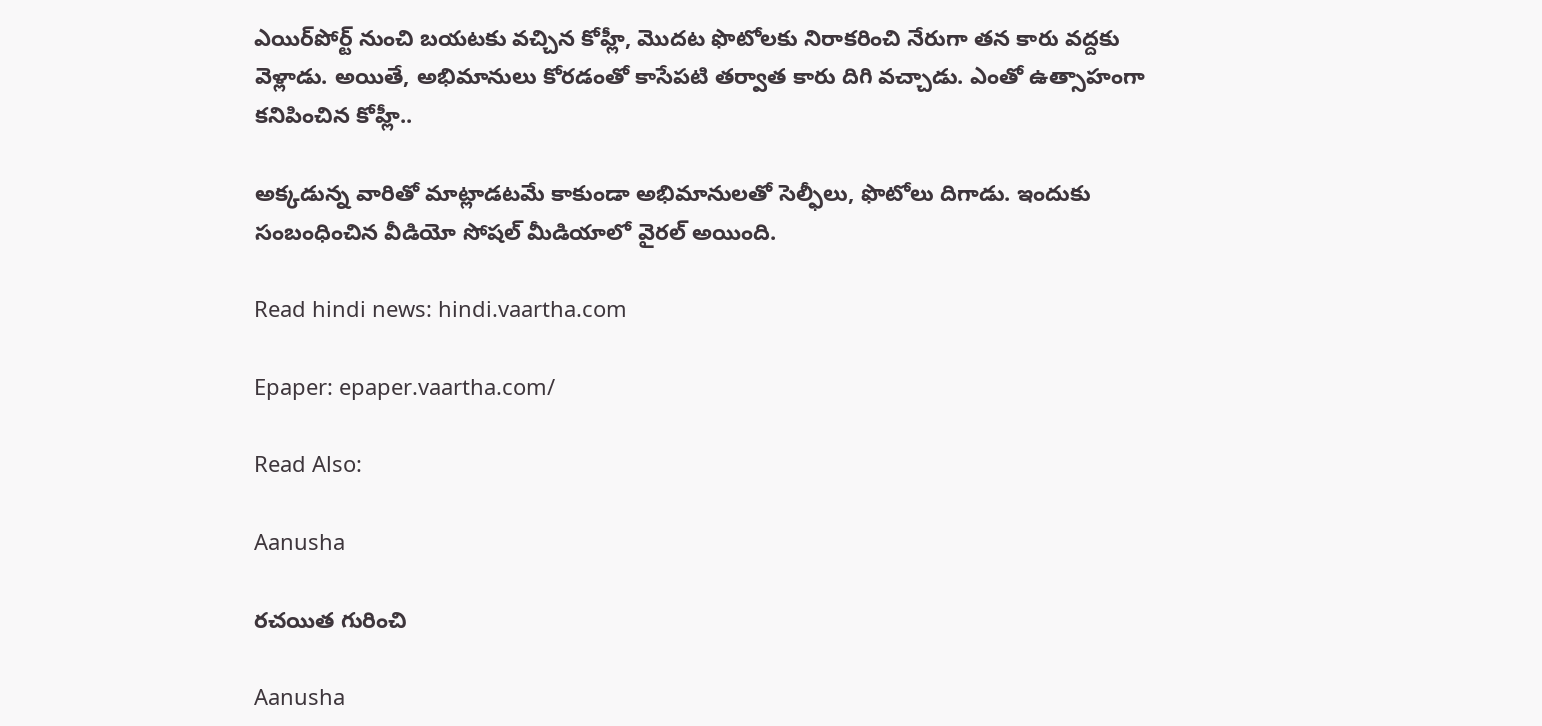ఎయిర్‌పోర్ట్ నుంచి బయటకు వచ్చిన కోహ్లీ, మొదట ఫొటోలకు నిరాకరించి నేరుగా తన కారు వద్దకు వెళ్లాడు. అయితే, అభిమానులు కోరడంతో కాసేపటి తర్వాత కారు దిగి వచ్చాడు. ఎంతో ఉత్సాహంగా కనిపించిన కోహ్లీ..

అక్కడున్న వారితో మాట్లాడటమే కాకుండా అభిమానులతో సెల్ఫీలు, ఫొటోలు దిగాడు. ఇందుకు సంబంధించిన వీడియో సోషల్ మీడియాలో వైరల్ అయింది.

Read hindi news: hindi.vaartha.com

Epaper: epaper.vaartha.com/

Read Also:

Aanusha

రచయిత గురించి

Aanusha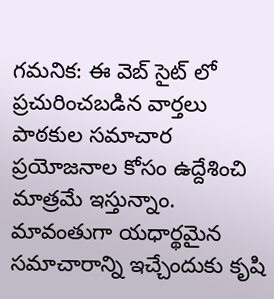గమనిక: ఈ వెబ్ సైట్ లో ప్రచురించబడిన వార్తలు పాఠకుల సమాచార ప్రయోజనాల కోసం ఉద్దేశించి మాత్రమే ఇస్తున్నాం. మావంతుగా యధార్థమైన సమాచారాన్ని ఇచ్చేందుకు కృషి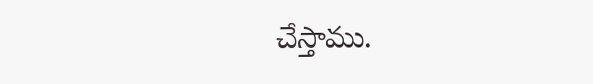చేస్తాము.